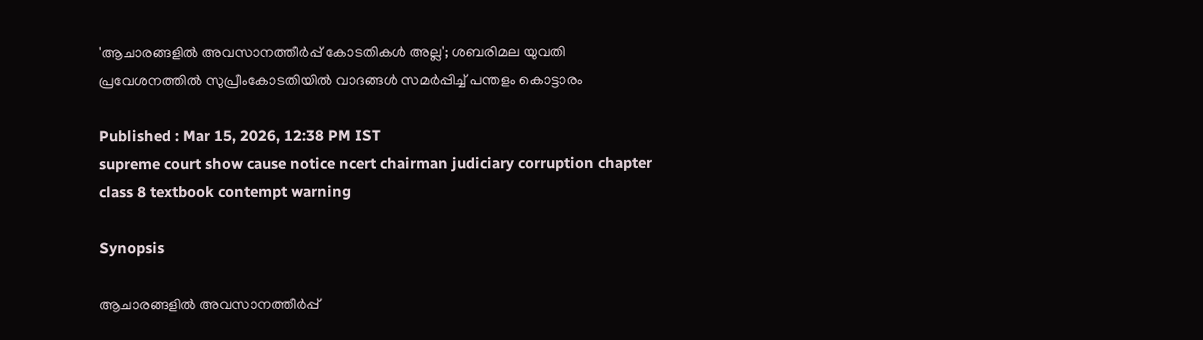'ആചാരങ്ങളിൽ അവസാനത്തീര്‍പ്പ് കോടതികള്‍ അല്ല'; ശബരിമല യുവതി പ്രവേശനത്തിൽ സുപ്രീംകോടതിയിൽ വാദങ്ങള്‍ സമര്‍പ്പിച്ച് പന്തളം കൊട്ടാരം

Published : Mar 15, 2026, 12:38 PM IST
supreme court show cause notice ncert chairman judiciary corruption chapter class 8 textbook contempt warning

Synopsis

ആചാരങ്ങളിൽ അവസാനത്തീർപ്പ്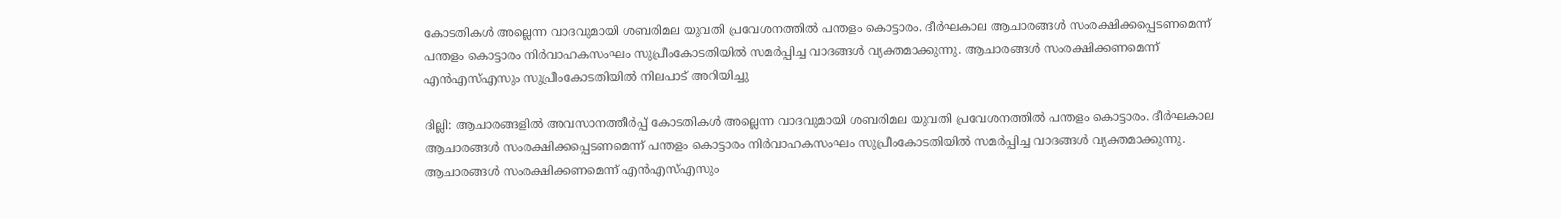കോടതികൾ അല്ലെന്ന വാദവുമായി ശബരിമല യുവതി പ്രവേശനത്തിൽ പന്തളം കൊട്ടാരം. ദീർഘകാല ആചാരങ്ങൾ സംരക്ഷിക്കപ്പെടണമെന്ന് പന്തളം കൊട്ടാരം നിർവാഹകസംഘം സുപ്രീംകോടതിയിൽ സമർപ്പിച്ച വാദങ്ങൾ വ്യക്തമാക്കുന്നു. ആചാരങ്ങൾ സംരക്ഷിക്കണമെന്ന് എൻഎസ്എസും സുപ്രീംകോടതിയിൽ നിലപാട് അറിയിച്ചു

ദില്ലി: ആചാരങ്ങളിൽ അവസാനത്തീർപ്പ് കോടതികൾ അല്ലെന്ന വാദവുമായി ശബരിമല യുവതി പ്രവേശനത്തിൽ പന്തളം കൊട്ടാരം. ദീർഘകാല ആചാരങ്ങൾ സംരക്ഷിക്കപ്പെടണമെന്ന് പന്തളം കൊട്ടാരം നിർവാഹകസംഘം സുപ്രീംകോടതിയിൽ സമർപ്പിച്ച വാദങ്ങൾ വ്യക്തമാക്കുന്നു. ആചാരങ്ങൾ സംരക്ഷിക്കണമെന്ന് എൻഎസ്എസും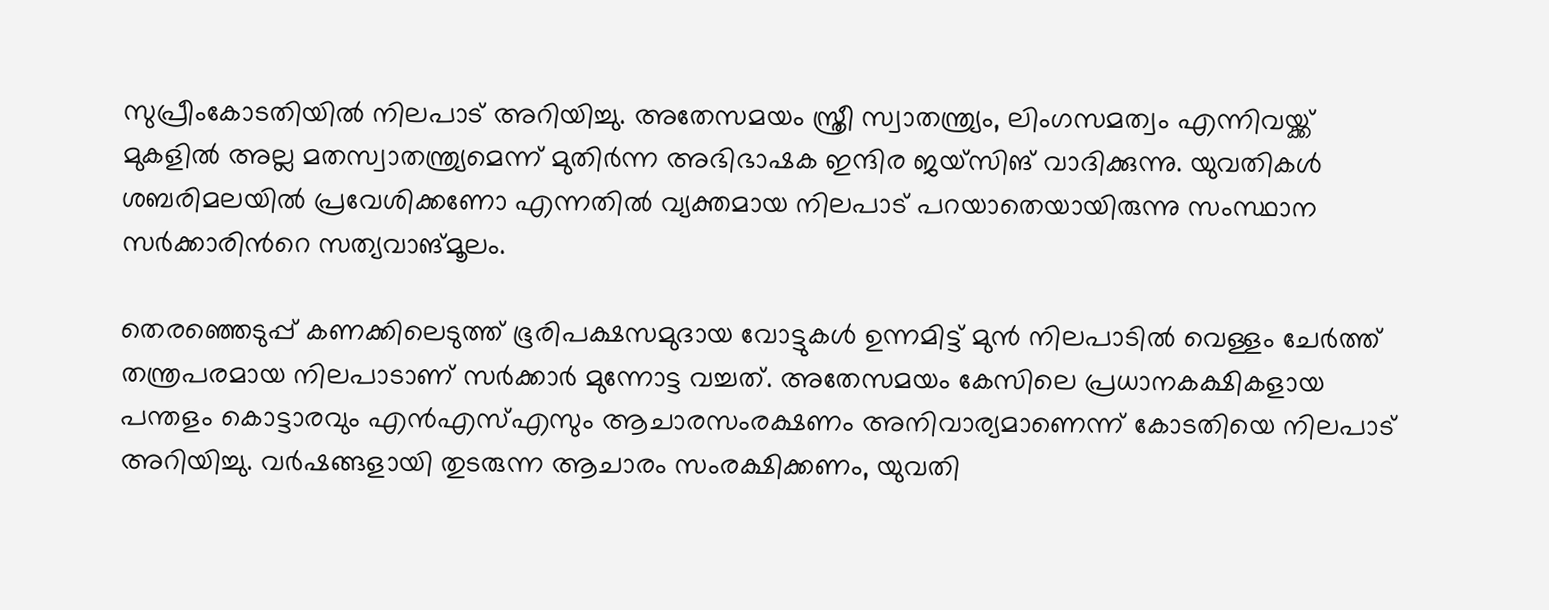സുപ്രീംകോടതിയിൽ നിലപാട് അറിയിച്ചു. അതേസമയം സ്ത്രീ സ്വാതന്ത്ര്യം, ലിംഗസമത്വം എന്നിവയ്ക്ക് മുകളിൽ അല്ല മതസ്വാതന്ത്ര്യമെന്ന് മുതിർന്ന അഭിഭാഷക ഇന്ദിര ജയ്സിങ് വാദിക്കുന്നു. യുവതികൾ ശബരിമലയിൽ പ്രവേശിക്കണോ എന്നതിൽ വ്യക്തമായ നിലപാട് പറയാതെയായിരുന്നു സംസ്ഥാന സർക്കാരിന്‍റെ സത്യവാങ്മൂലം.

തെരഞ്ഞെടുപ്പ് കണക്കിലെടുത്ത് ഭൂരിപക്ഷസമുദായ വോട്ടുകൾ ഉന്നമിട്ട് മുൻ നിലപാടിൽ വെള്ളം ചേർത്ത് തന്ത്രപരമായ നിലപാടാണ് സർക്കാർ മുന്നോട്ട വച്ചത്. അതേസമയം കേസിലെ പ്രധാനകക്ഷികളായ പന്തളം കൊട്ടാരവും എൻഎസ്എസും ആചാരസംരക്ഷണം അനിവാര്യമാണെന്ന് കോടതിയെ നിലപാട് അറിയിച്ചു. വർഷങ്ങളായി തുടരുന്ന ആചാരം സംരക്ഷിക്കണം, യുവതി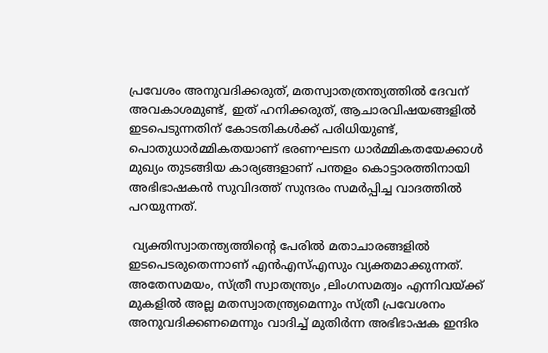പ്രവേശം അനുവദിക്കരുത്, മതസ്വാതത്രന്ത്യത്തിൽ ദേവന് അവകാശമുണ്ട്, ഇത് ഹനിക്കരുത്, ആചാരവിഷയങ്ങളിൽ ഇടപെടുന്നതിന് കോടതികൾക്ക് പരിധിയുണ്ട്, പൊതുധാർമ്മികതയാണ് ഭരണഘടന ധാർമ്മികതയേക്കാൾ മുഖ്യം തുടങ്ങിയ കാര്യങ്ങളാണ് പന്തളം കൊട്ടാരത്തിനായി അഭിഭാഷകൻ സുവിദത്ത് സുന്ദരം സമർപ്പിച്ച വാദത്തിൽ പറയുന്നത്.

 വ്യക്തിസ്വാതന്ത്യത്തിന്‍റെ പേരില്‍ മതാചാരങ്ങളില്‍ ഇടപെടരുതെന്നാണ് എൻഎസ്എസും വ്യക്തമാക്കുന്നത്. അതേസമയം, സ്ത്രീ സ്വാതന്ത്ര്യം ,ലിംഗസമത്വം എന്നിവയ്ക്ക് മുകളിൽ അല്ല മതസ്വാതന്ത്ര്യമെന്നും സ്ത്രീ പ്രവേശനം അനുവദിക്കണമെന്നും വാദിച്ച് മുതിർന്ന അഭിഭാഷക ഇന്ദിര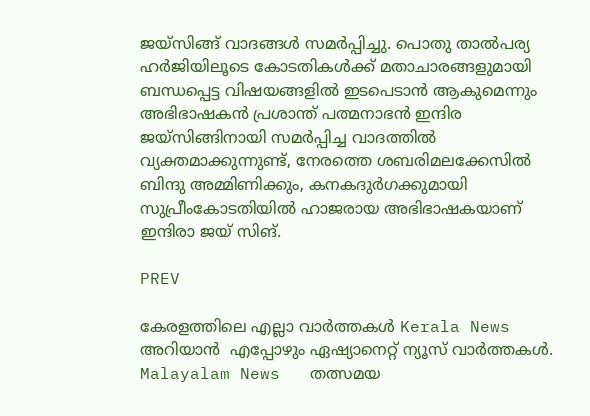ജയ്സിങ്ങ് വാദങ്ങൾ സമർപ്പിച്ചു. പൊതു താൽപര്യ ഹർജിയിലൂടെ കോടതികൾക്ക് മതാചാരങ്ങളുമായി ബന്ധപ്പെട്ട വിഷയങ്ങളിൽ ഇടപെടാൻ ആകുമെന്നും അഭിഭാഷകൻ പ്രശാന്ത് പത്മനാഭൻ ഇന്ദിര ജയ്സിങ്ങിനായി സമർപ്പിച്ച വാദത്തിൽ വ്യക്തമാക്കുന്നുണ്ട്, നേരത്തെ ശബരിമലക്കേസിൽ ബിന്ദു അമ്മിണിക്കും, കനകദുർഗക്കുമായി സുപ്രീംകോടതിയിൽ ഹാജരായ അഭിഭാഷകയാണ് ഇന്ദിരാ ജയ് സിങ്.

PREV

കേരളത്തിലെ എല്ലാ വാർത്തകൾ Kerala News അറിയാൻ  എപ്പോഴും ഏഷ്യാനെറ്റ് ന്യൂസ് വാർത്തകൾ.  Malayalam News   തത്സമയ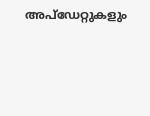അപ്‌ഡേറ്റുകളും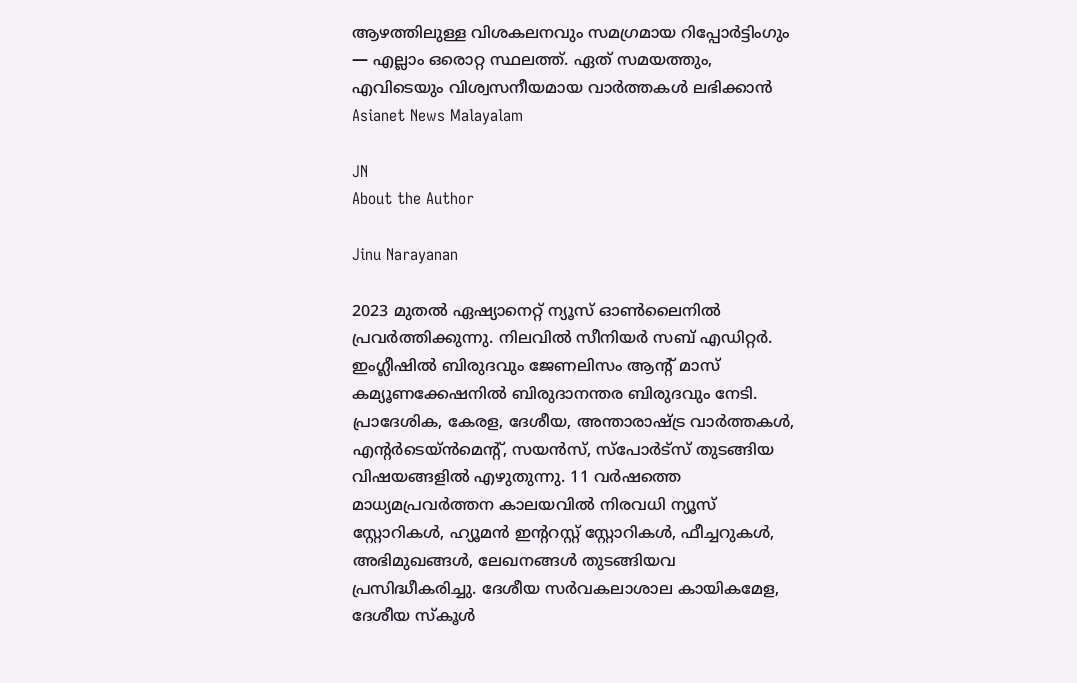ആഴത്തിലുള്ള വിശകലനവും സമഗ്രമായ റിപ്പോർട്ടിംഗും — എല്ലാം ഒരൊറ്റ സ്ഥലത്ത്. ഏത് സമയത്തും, എവിടെയും വിശ്വസനീയമായ വാർത്തകൾ ലഭിക്കാൻ Asianet News Malayalam

JN
About the Author

Jinu Narayanan

2023 മുതൽ ഏഷ്യാനെറ്റ് ന്യൂസ് ഓണ്‍ലൈനിൽ പ്രവര്‍ത്തിക്കുന്നു. നിലവിൽ സീനിയര്‍ സബ് എഡിറ്റര്‍. ഇംഗ്ലീഷിൽ ബിരുദവും ജേണലിസം ആന്‍റ് മാസ് കമ്യൂണക്കേഷനിൽ ബിരുദാനന്തര ബിരുദവും നേടി. പ്രാദേശിക, കേരള, ദേശീയ, അന്താരാഷ്ട്ര വാര്‍ത്തകള്‍, എന്റർടെയ്ൻമെൻ്റ്, സയൻസ്, സ്പോര്‍ട്സ് തുടങ്ങിയ വിഷയങ്ങളിൽ എഴുതുന്നു. 11 വര്‍ഷത്തെ മാധ്യമപ്രവര്‍ത്തന കാലയവിൽ നിരവധി ന്യൂസ് സ്റ്റോറികള്‍, ഹ്യൂമൻ ഇന്‍ററസ്റ്റ് സ്റ്റോറികള്‍, ഫീച്ചറുകള്‍, അഭിമുഖങ്ങള്‍, ലേഖനങ്ങള്‍ തുടങ്ങിയവ പ്രസിദ്ധീകരിച്ചു. ദേശീയ സര്‍വകലാശാല കായികമേള, ദേശീയ സ്കൂള്‍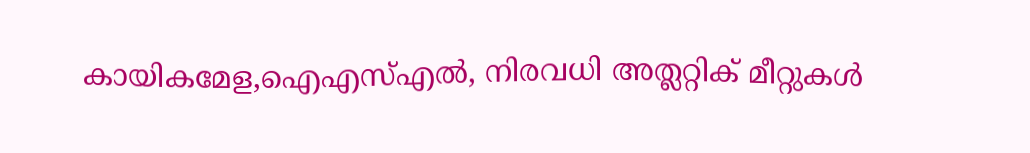കായികമേള,ഐഎസ്എൽ, നിരവധി അത്ലറ്റിക് മീറ്റുകള്‍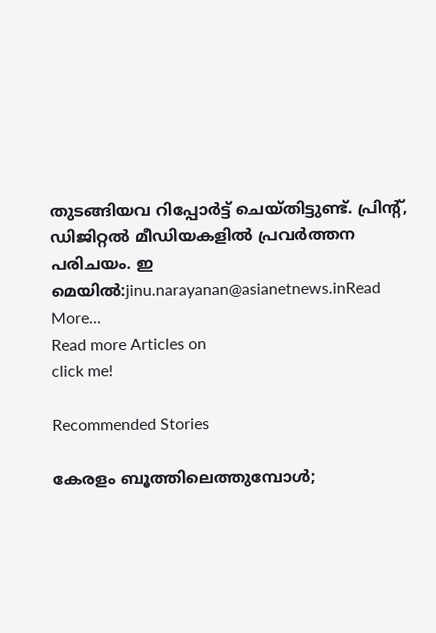തുടങ്ങിയവ റിപ്പോര്‍ട്ട് ചെയ്തിട്ടുണ്ട്. പ്രിന്‍റ്, ഡിജിറ്റൽ മീഡിയകളിൽ പ്രവര്‍ത്തന പരിചയം. ഇ മെയിൽ:jinu.narayanan@asianetnews.inRead More...
Read more Articles on
click me!

Recommended Stories

കേരളം ബൂത്തിലെത്തുമ്പോൾ;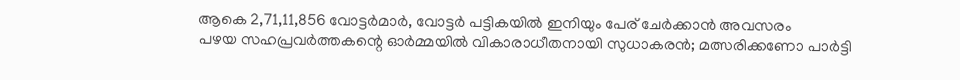ആകെ 2,71,11,856 വോട്ടർമാർ, വോട്ടർ പട്ടികയിൽ ഇനിയും പേര് ചേർക്കാൻ അവസരം
പഴയ സഹപ്രവർത്തകന്റെ ഓർമ്മയിൽ വികാരാധീതനായി സുധാകരൻ; മത്സരിക്കണോ പാര്‍ട്ടി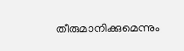തീരുമാനിക്കുമെന്നും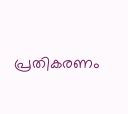പ്രതികരണം